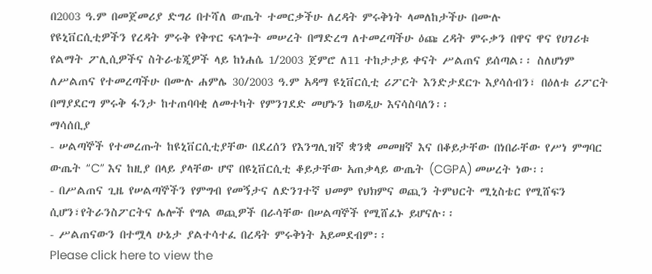በ2003 ዓ.ም በመጀመሪያ ድግሪ በተሻለ ውጤት ተመርቃችሁ ለረዳት ምሩቅነት ላመለከታችሁ በሙሉ
የዩኒቨርሲቲዎችን የረዳት ምሩቅ የቅጥር ፍላጐት መሠረት በማድረግ ለተመረጣችሁ ዕጩ ረዳት ምሩቃን በዋና ዋና የሀገሪቱ የልማት ፖሊሲዎችና ስትራቴጂዎች ላይ ከነሐሴ 1/2003 ጀምሮ ለ11 ተከታታይ ቀናት ሥልጠና ይሰጣል፡፡ ስለሆነም ለሥልጠና የተመረጣችሁ በሙሉ ሐምሌ 30/2003 ዓ.ም አዳማ ዩኒቨርሲቲ ሪፖርት እንድታደርጉ እያሳሰብን፣ በዕለቱ ሪፖርት በማያደርግ ምሩቅ ፋንታ ከተጠባባቂ ለመተካት የምንገደድ መሆኑን ከወዲሁ እናሳስባለን፡፡
ማሳሰቢያ
- ሠልጣኞች የተመረጡት ከዩኒቨርሲቲያቸው በደረሰን የእንግሊዝኛ ቋንቋ መመዘኛ እና በቆይታቸው በነበራቸው የሥነ ምግባር ውጤት “C” እና ከዚያ በላይ ያላቸው ሆኖ በዩኒቨርሲቲ ቆይታቸው አጠቃላይ ውጤት (CGPA) መሠረት ነው፡፡
- በሥልጠና ጊዜ የሠልጣኞችን የምግብ የመኝታና ለድንገተኛ ህመም የህክምና ወጪን ትምህርት ሚኒስቴር የሚሸፍን ሲሆን፣የትራንስፖርትና ሌሎች የግል ወጪዎች በራሳቸው በሠልጣኞች የሚሸፈኑ ይሆናሉ፡፡
- ሥልጠናውን በተሟላ ሁኔታ ያልተሳተፈ በረዳት ምሩቅነት አይመደብም፡፡
Please click here to view the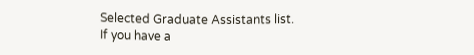Selected Graduate Assistants list.
If you have a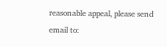reasonable appeal, please send email to: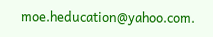moe.heducation@yahoo.com.